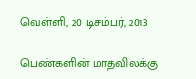வெள்ளி, 20 டிசம்பர், 2013

பெண்களின் மாதவிலக்கு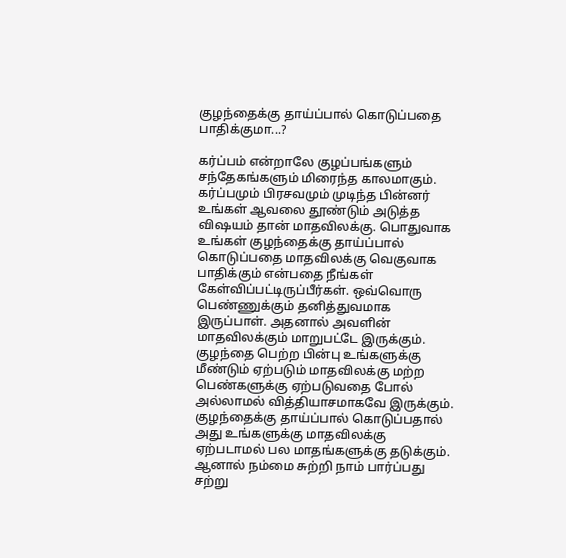குழந்தைக்கு தாய்ப்பால் கொடுப்பதை பாதிக்குமா...?

கர்ப்பம் என்றாலே குழப்பங்களும் சந்தேகங்களும் மிரைந்த காலமாகும். கர்ப்பமும் பிரசவமும் முடிந்த பின்னர் உங்கள் ஆவலை தூண்டும் அடுத்த விஷயம் தான் மாதவிலக்கு. பொதுவாக உங்கள் குழந்தைக்கு தாய்ப்பால் கொடுப்பதை மாதவிலக்கு வெகுவாக பாதிக்கும் என்பதை நீங்கள் கேள்விப்பட்டிருப்பீர்கள். ஒவ்வொரு பெண்ணுக்கும் தனித்துவமாக இருப்பாள். அதனால் அவளின் மாதவிலக்கும் மாறுபட்டே இருக்கும். குழந்தை பெற்ற பின்பு உங்களுக்கு மீண்டும் ஏற்படும் மாதவிலக்கு மற்ற பெண்களுக்கு ஏற்படுவதை போல் அல்லாமல் வித்தியாசமாகவே இருக்கும். குழந்தைக்கு தாய்ப்பால் கொடுப்பதால் அது உங்களுக்கு மாதவிலக்கு ஏற்படாமல் பல மாதங்களுக்கு தடுக்கும். ஆனால் நம்மை சுற்றி நாம் பார்ப்பது சற்று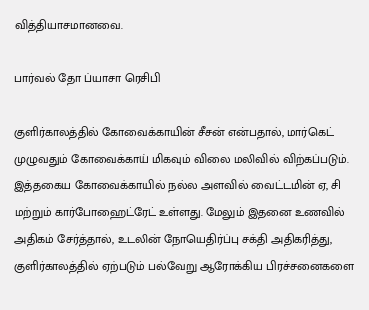வித்தியாசமானவை.

பார்வல் தோ ப்யாசா ரெசிபி

குளிர்காலத்தில் கோவைக்காயின் சீசன் என்பதால், மார்கெட் முழுவதும் கோவைக்காய் மிகவும் விலை மலிவில் விற்கப்படும். இத்தகைய கோவைக்காயில் நல்ல அளவில் வைட்டமின் ஏ, சி மற்றும் கார்போஹைட்ரேட் உள்ளது. மேலும் இதனை உணவில் அதிகம் சேர்த்தால், உடலின் நோயெதிர்ப்பு சக்தி அதிகரித்து, குளிர்காலத்தில் ஏற்படும் பல்வேறு ஆரோக்கிய பிரச்சனைகளை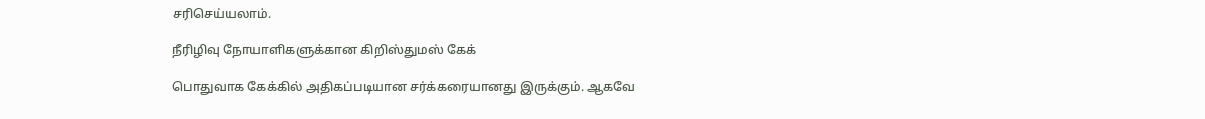சரிசெய்யலாம்.

நீரிழிவு நோயாளிகளுக்கான கிறிஸ்துமஸ் கேக்

பொதுவாக கேக்கில் அதிகப்படியான சர்க்கரையானது இருக்கும். ஆகவே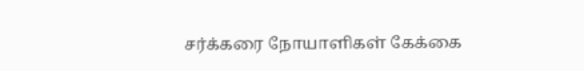சர்க்கரை நோயாளிகள் கேக்கை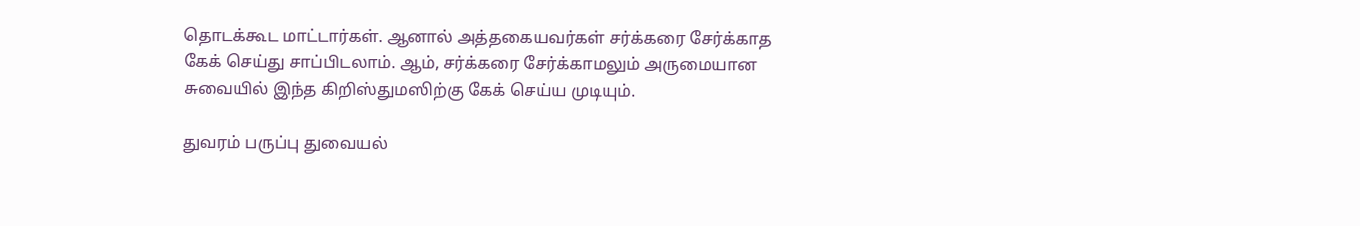தொடக்கூட மாட்டார்கள். ஆனால் அத்தகையவர்கள் சர்க்கரை சேர்க்காத கேக் செய்து சாப்பிடலாம். ஆம், சர்க்கரை சேர்க்காமலும் அருமையான சுவையில் இந்த கிறிஸ்துமஸிற்கு கேக் செய்ய முடியும்.

துவரம் பருப்பு துவையல்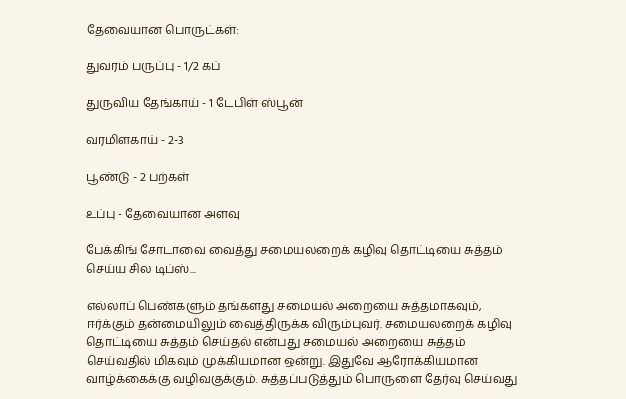தேவையான பொருட்கள்:

துவரம் பருப்பு - 1/2 கப்

துருவிய தேங்காய் - 1 டேபிள் ஸ்பூன்

வரமிளகாய் - 2-3

பூண்டு - 2 பற்கள்

உப்பு - தேவையான அளவு

பேக்கிங் சோடாவை வைத்து சமையலறைக் கழிவு தொட்டியை சுத்தம் செய்ய சில டிப்ஸ்...

எல்லாப் பெண்களும் தங்களது சமையல் அறையை சுத்தமாகவும், ஈர்க்கும் தன்மையிலும் வைத்திருக்க விரும்புவர். சமையலறைக் கழிவு தொட்டியை சுத்தம் செய்தல் என்பது சமையல் அறையை சுத்தம் செய்வதில் மிகவும் முக்கியமான ஒன்று. இதுவே ஆரோக்கியமான வாழ்க்கைக்கு வழிவகுக்கும். சுத்தப்படுத்தும் பொருளை தேர்வு செய்வது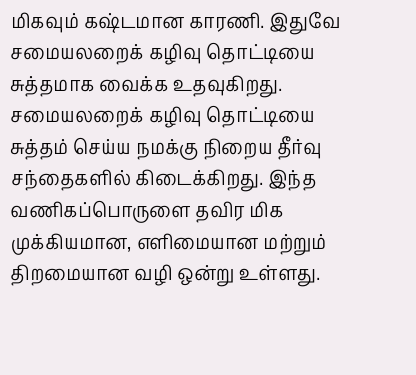மிகவும் கஷ்டமான காரணி. இதுவே சமையலறைக் கழிவு தொட்டியை சுத்தமாக வைக்க உதவுகிறது. சமையலறைக் கழிவு தொட்டியை சுத்தம் செய்ய நமக்கு நிறைய தீர்வு சந்தைகளில் கிடைக்கிறது. இந்த வணிகப்பொருளை தவிர மிக முக்கியமான, எளிமையான மற்றும் திறமையான வழி ஒன்று உள்ளது.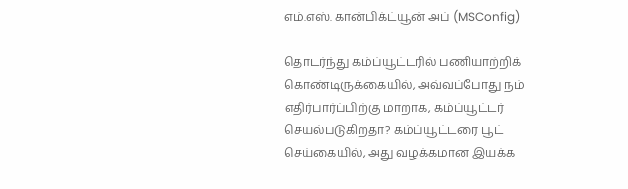எம்.எஸ். கான்பிக்ட்யூன் அப் (MSConfig)

தொடர்ந்து கம்ப்யூட்டரில் பணியாற்றிக் கொண்டிருக்கையில், அவ்வப்போது நம் எதிர்பார்ப்பிற்கு மாறாக, கம்ப்யூட்டர் செயல்படுகிறதா? கம்ப்யூட்டரை பூட் செய்கையில், அது வழக்கமான இயக்க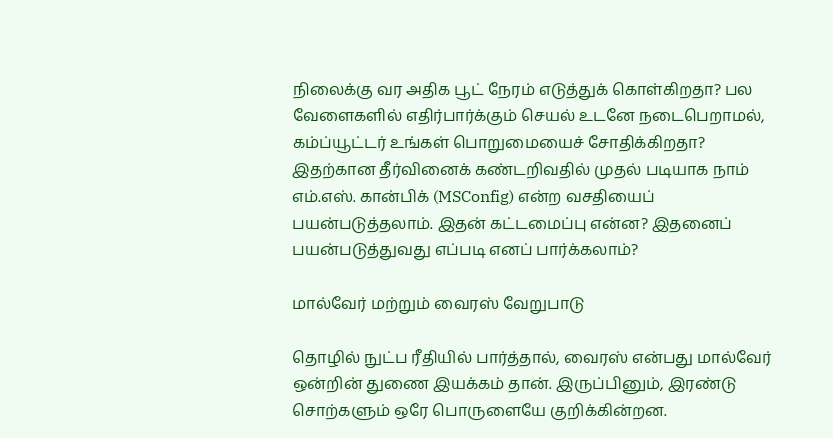நிலைக்கு வர அதிக பூட் நேரம் எடுத்துக் கொள்கிறதா? பல வேளைகளில் எதிர்பார்க்கும் செயல் உடனே நடைபெறாமல், கம்ப்யூட்டர் உங்கள் பொறுமையைச் சோதிக்கிறதா? இதற்கான தீர்வினைக் கண்டறிவதில் முதல் படியாக நாம் எம்.எஸ். கான்பிக் (MSConfig) என்ற வசதியைப் பயன்படுத்தலாம். இதன் கட்டமைப்பு என்ன? இதனைப் பயன்படுத்துவது எப்படி எனப் பார்க்கலாம்?

மால்வேர் மற்றும் வைரஸ் வேறுபாடு

தொழில் நுட்ப ரீதியில் பார்த்தால், வைரஸ் என்பது மால்வேர் ஒன்றின் துணை இயக்கம் தான். இருப்பினும், இரண்டு சொற்களும் ஒரே பொருளையே குறிக்கின்றன.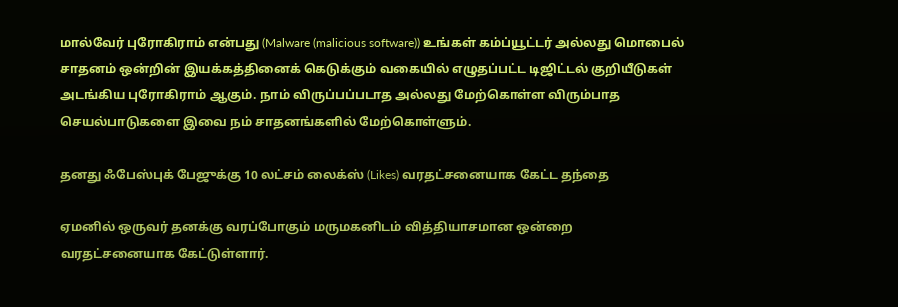மால்வேர் புரோகிராம் என்பது (Malware (malicious software)) உங்கள் கம்ப்யூட்டர் அல்லது மொபைல் சாதனம் ஒன்றின் இயக்கத்தினைக் கெடுக்கும் வகையில் எழுதப்பட்ட டிஜிட்டல் குறியீடுகள் அடங்கிய புரோகிராம் ஆகும். நாம் விருப்பப்படாத அல்லது மேற்கொள்ள விரும்பாத செயல்பாடுகளை இவை நம் சாதனங்களில் மேற்கொள்ளும்.

தனது ஃபேஸ்புக் பேஜுக்கு 10 லட்சம் லைக்ஸ் (Likes) வரதட்சனையாக கேட்ட தந்தை

ஏமனில் ஒருவர் தனக்கு வரப்போகும் மருமகனிடம் வித்தியாசமான ஒன்றை வரதட்சனையாக கேட்டுள்ளார்.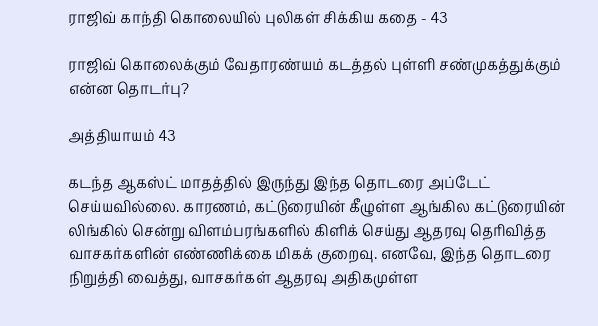ராஜிவ் காந்தி கொலையில் புலிகள் சிக்கிய கதை - 43

ராஜிவ் கொலைக்கும் வேதாரண்யம் கடத்தல் புள்ளி சண்முகத்துக்கும் என்ன தொடர்பு?

அத்தியாயம் 43

கடந்த ஆகஸ்ட் மாதத்தில் இருந்து இந்த தொடரை அப்டேட் செய்யவில்லை. காரணம், கட்டுரையின் கீழுள்ள ஆங்கில கட்டுரையின் லிங்கில் சென்று விளம்பரங்களில் கிளிக் செய்து ஆதரவு தெரிவித்த வாசகர்களின் எண்ணிக்கை மிகக் குறைவு. எனவே, இந்த தொடரை நிறுத்தி வைத்து, வாசகர்கள் ஆதரவு அதிகமுள்ள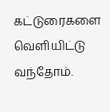கட்டுரைகளை வெளியிட்டு வந்தோம்.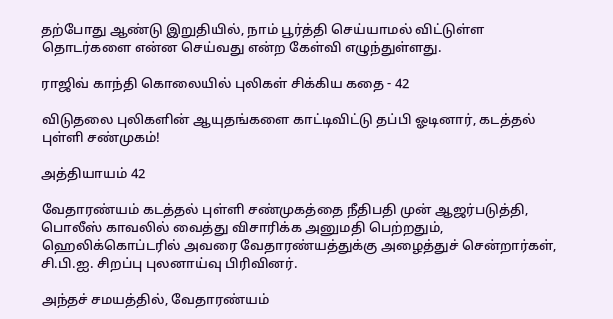தற்போது ஆண்டு இறுதியில், நாம் பூர்த்தி செய்யாமல் விட்டுள்ள தொடர்களை என்ன செய்வது என்ற கேள்வி எழுந்துள்ளது.

ராஜிவ் காந்தி கொலையில் புலிகள் சிக்கிய கதை - 42

விடுதலை புலிகளின் ஆயுதங்களை காட்டிவிட்டு தப்பி ஓடினார், கடத்தல் புள்ளி சண்முகம்!

அத்தியாயம் 42

வேதாரண்யம் கடத்தல் புள்ளி சண்முகத்தை நீதிபதி முன் ஆஜர்படுத்தி, பொலீஸ் காவலில் வைத்து விசாரிக்க அனுமதி பெற்றதும், ஹெலிக்கொப்டரில் அவரை வேதாரண்யத்துக்கு அழைத்துச் சென்றார்கள், சி.பி.ஐ. சிறப்பு புலனாய்வு பிரிவினர்.

அந்தச் சமயத்தில், வேதாரண்யம்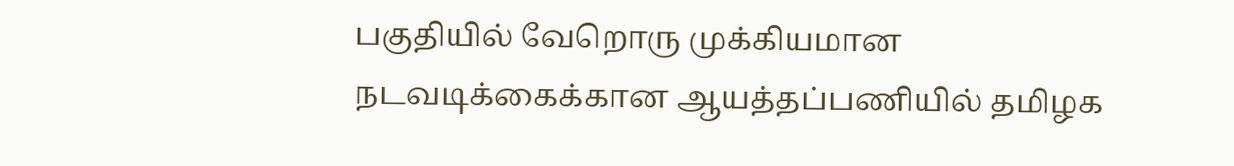பகுதியில் வேறொரு முக்கியமான நடவடிக்கைக்கான ஆயத்தப்பணியில் தமிழக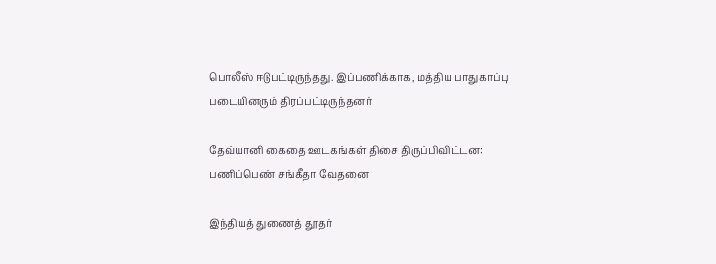பொலீஸ் ஈடுபட்டிருந்தது. இப்பணிக்காக, மத்திய பாதுகாப்பு படையினரும் திரப்பட்டிருந்தனர்

தேவ்யானி கைதை ஊடகங்கள் திசை திருப்பிவிட்டன: பணிப்பெண் சங்கீதா வேதனை

இந்தியத் துணைத் தூதர்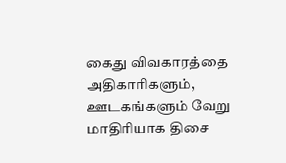கைது விவகாரத்தை அதிகாரிகளும், ஊடகங்களும் வேறு மாதிரியாக திசை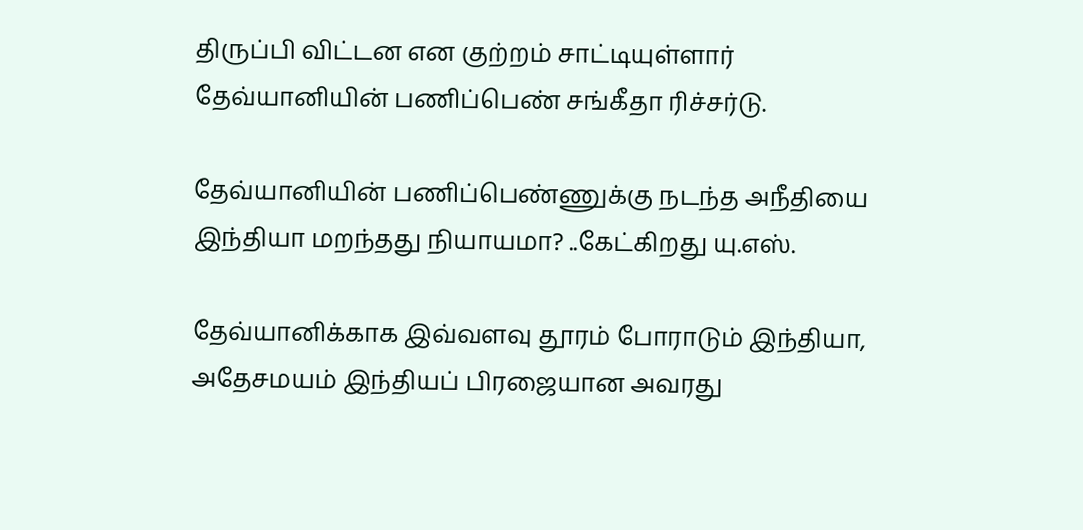திருப்பி விட்டன என குற்றம் சாட்டியுள்ளார் தேவ்யானியின் பணிப்பெண் சங்கீதா ரிச்சர்டு.

தேவ்யானியின் பணிப்பெண்ணுக்கு நடந்த அநீதியை இந்தியா மறந்தது நியாயமா? ..கேட்கிறது யு.எஸ்.

தேவ்யானிக்காக இவ்வளவு தூரம் போராடும் இந்தியா, அதேசமயம் இந்தியப் பிரஜையான அவரது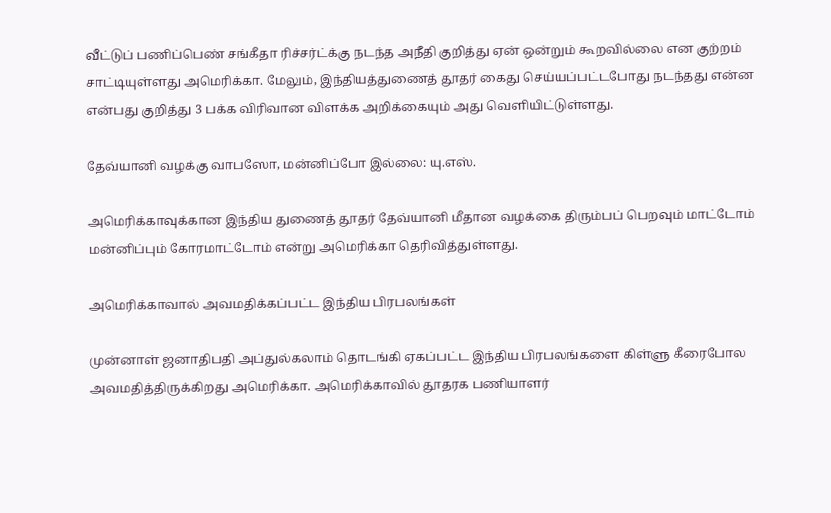வீட்டுப் பணிப்பெண் சங்கீதா ரிச்சர்ட்க்கு நடந்த அநீதி குறித்து ஏன் ஒன்றும் கூறவில்லை என குற்றம் சாட்டியுள்ளது அமெரிக்கா. மேலும், இந்தியத்துணைத் தூதர் கைது செய்யப்பட்டபோது நடந்தது என்ன என்பது குறித்து 3 பக்க விரிவான விளக்க அறிக்கையும் அது வெளியிட்டுள்ளது.

தேவ்யானி வழக்கு வாபஸோ, மன்னிப்போ இல்லை: யு.எஸ்.

அமெரிக்காவுக்கான இந்திய துணைத் தூதர் தேவ்யானி மீதான வழக்கை திரும்பப் பெறவும் மாட்டோம் மன்னிப்பும் கோரமாட்டோம் என்று அமெரிக்கா தெரிவித்துள்ளது.

அமெரிக்காவால் அவமதிக்கப்பட்ட இந்திய பிரபலங்கள்

முன்னாள் ஜனாதிபதி அப்துல்கலாம் தொடங்கி ஏகப்பட்ட இந்திய பிரபலங்களை கிள்ளு கீரைபோல அவமதித்திருக்கிறது அமெரிக்கா. அமெரிக்காவில் தூதரக பணியாளர்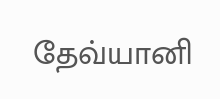தேவ்யானி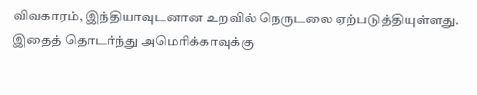விவகாரம், இந்தியாவுடனான உறவில் நெருடலை ஏற்படுத்தியுள்ளது. இதைத் தொடர்ந்து அமெரிக்காவுக்கு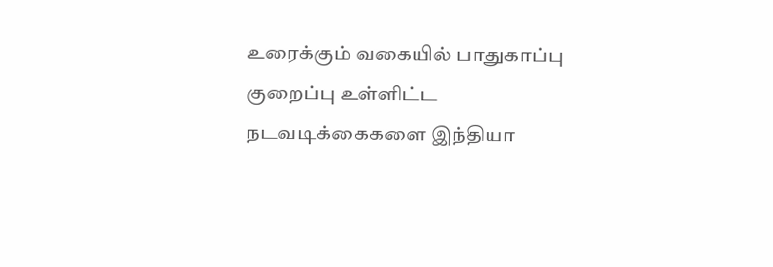உரைக்கும் வகையில் பாதுகாப்பு குறைப்பு உள்ளிட்ட நடவடிக்கைகளை இந்தியா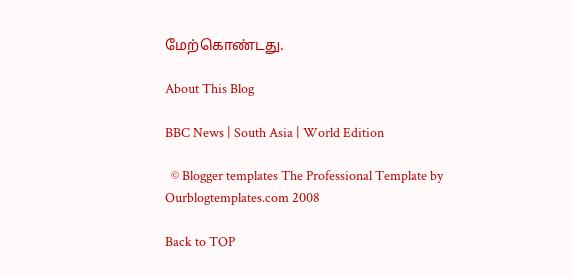மேற்கொண்டது.

About This Blog

BBC News | South Asia | World Edition

  © Blogger templates The Professional Template by Ourblogtemplates.com 2008

Back to TOP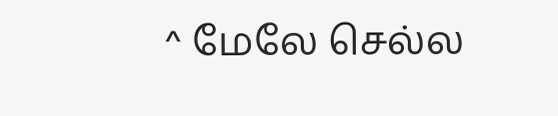^ மேலே செல்ல